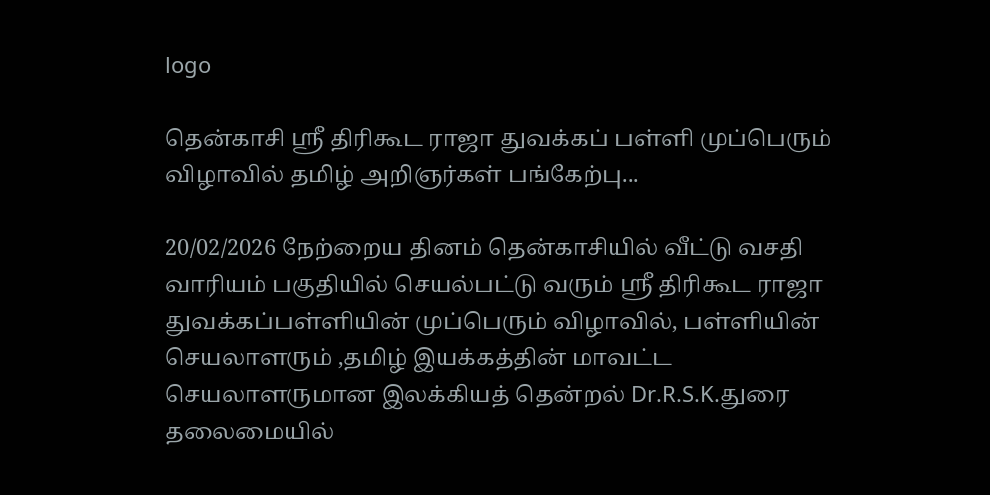logo

தென்காசி ஸ்ரீ திரிகூட ராஜா துவக்கப் பள்ளி முப்பெரும் விழாவில் தமிழ் அறிஞர்கள் பங்கேற்பு...

20/02/2026 நேற்றைய தினம் தென்காசியில் வீட்டு வசதி வாரியம் பகுதியில் செயல்பட்டு வரும் ஸ்ரீ திரிகூட ராஜா துவக்கப்பள்ளியின் முப்பெரும் விழாவில், பள்ளியின் செயலாளரும் ,தமிழ் இயக்கத்தின் மாவட்ட செயலாளருமான இலக்கியத் தென்றல் Dr.R.S.K.துரை தலைமையில்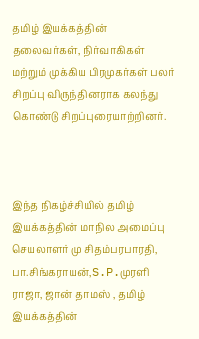தமிழ் இயக்கத்தின் தலைவர்கள், நிர்வாகிகள் மற்றும் முக்கிய பிரமுகர்கள் பலர் சிறப்பு விருந்தினராக கலந்து கொண்டு சிறப்புரையாற்றினர்.



இந்த நிகழ்ச்சியில் தமிழ் இயக்கத்தின் மாநில அமைப்பு செயலாளர் மு சிதம்பரபாரதி, பா.சிங்கராயன்,S.P.முரளி ராஜா, ஜான் தாமஸ் , தமிழ் இயக்கத்தின்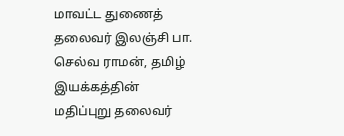மாவட்ட துணைத் தலைவர் இலஞ்சி பா. செல்வ ராமன், தமிழ் இயக்கத்தின் மதிப்புறு தலைவர்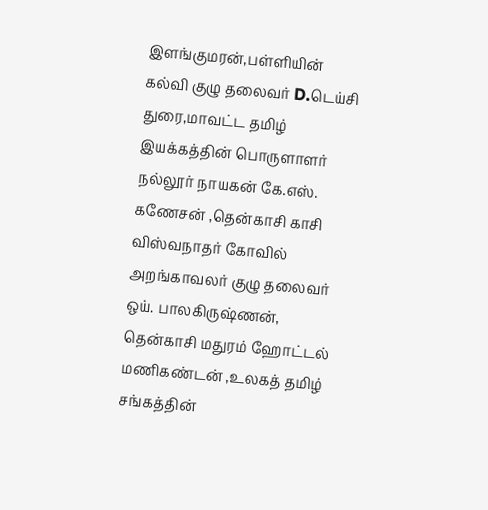இளங்குமரன்,பள்ளியின் கல்வி குழு தலைவர் D.டெய்சி துரை,மாவட்ட தமிழ் இயக்கத்தின் பொருளாளர் நல்லூர் நாயகன் கே.எஸ். கணேசன் ,தென்காசி காசி விஸ்வநாதர் கோவில் அறங்காவலர் குழு தலைவர் ஒய். பாலகிருஷ்ணன், தென்காசி மதுரம் ஹோட்டல் மணிகண்டன் ,உலகத் தமிழ் சங்கத்தின்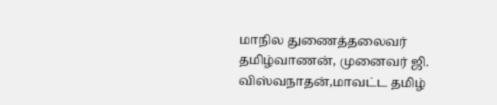மாநில துணைத்தலைவர் தமிழ்வாணன், முனைவர் ஜி. விஸ்வநாதன்,மாவட்ட தமிழ்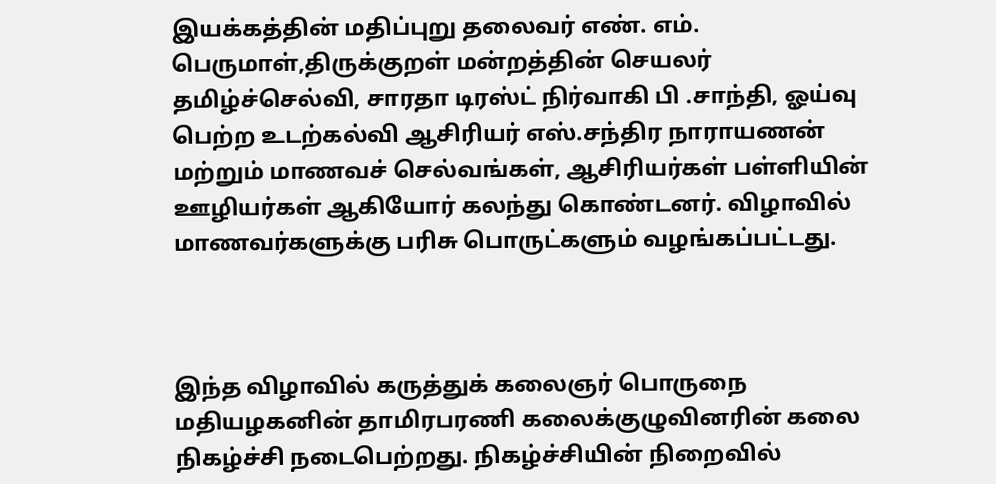இயக்கத்தின் மதிப்புறு தலைவர் எண். எம். பெருமாள்,திருக்குறள் மன்றத்தின் செயலர் தமிழ்ச்செல்வி, சாரதா டிரஸ்ட் நிர்வாகி பி .சாந்தி, ஓய்வு பெற்ற உடற்கல்வி ஆசிரியர் எஸ்.சந்திர நாராயணன் மற்றும் மாணவச் செல்வங்கள், ஆசிரியர்கள் பள்ளியின் ஊழியர்கள் ஆகியோர் கலந்து கொண்டனர். விழாவில் மாணவர்களுக்கு பரிசு பொருட்களும் வழங்கப்பட்டது.



இந்த விழாவில் கருத்துக் கலைஞர் பொருநை மதியழகனின் தாமிரபரணி கலைக்குழுவினரின் கலை நிகழ்ச்சி நடைபெற்றது. நிகழ்ச்சியின் நிறைவில்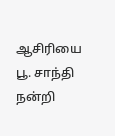ஆசிரியை பூ. சாந்தி நன்றி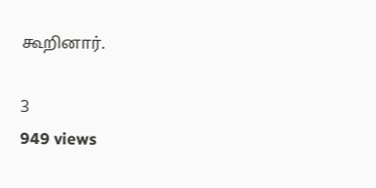கூறினார்.

3
949 views